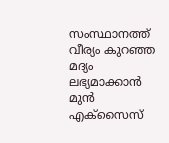സംസ്ഥാനത്ത് വീര്യം കുറഞ്ഞ മദ്യം ലഭ്യമാക്കാൻ മുൻ എക്സൈസ്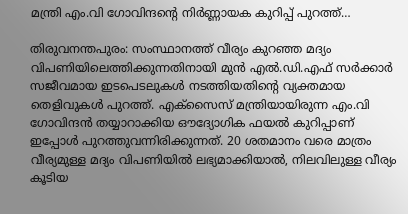മന്ത്രി എം.വി ഗോവിന്ദന്റെ നിർണ്ണായക കുറിപ്പ് പുറത്ത്…

തിരുവനന്തപുരം: സംസ്ഥാനത്ത് വീര്യം കുറഞ്ഞ മദ്യം വിപണിയിലെത്തിക്കുന്നതിനായി മുൻ എൽ.ഡി.എഫ് സർക്കാർ സജീവമായ ഇടപെടലുകൾ നടത്തിയതിന്റെ വ്യക്തമായ തെളിവുകൾ പുറത്ത്. എക്സൈസ് മന്ത്രിയായിരുന്ന എം.വി ഗോവിന്ദൻ തയ്യാറാക്കിയ ഔദ്യോഗിക ഫയൽ കുറിപ്പാണ് ഇപ്പോൾ പുറത്തുവന്നിരിക്കുന്നത്. 20 ശതമാനം വരെ മാത്രം വീര്യമുള്ള മദ്യം വിപണിയിൽ ലഭ്യമാക്കിയാൽ, നിലവിലുള്ള വീര്യം കൂടിയ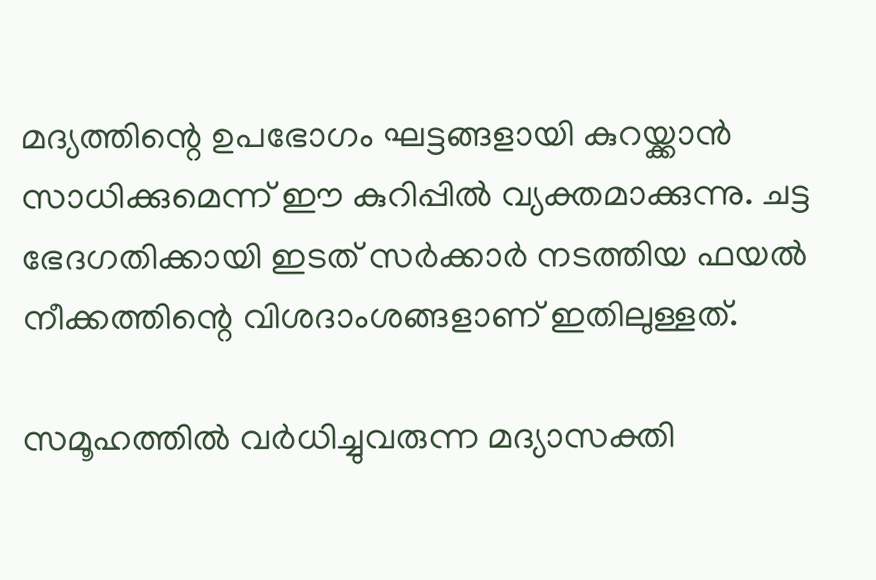മദ്യത്തിന്റെ ഉപഭോഗം ഘട്ടങ്ങളായി കുറയ്ക്കാൻ സാധിക്കുമെന്ന് ഈ കുറിപ്പിൽ വ്യക്തമാക്കുന്നു. ചട്ട ഭേദഗതിക്കായി ഇടത് സർക്കാർ നടത്തിയ ഫയൽ നീക്കത്തിന്റെ വിശദാംശങ്ങളാണ് ഇതിലുള്ളത്.

സമൂഹത്തിൽ വർധിച്ചുവരുന്ന മദ്യാസക്തി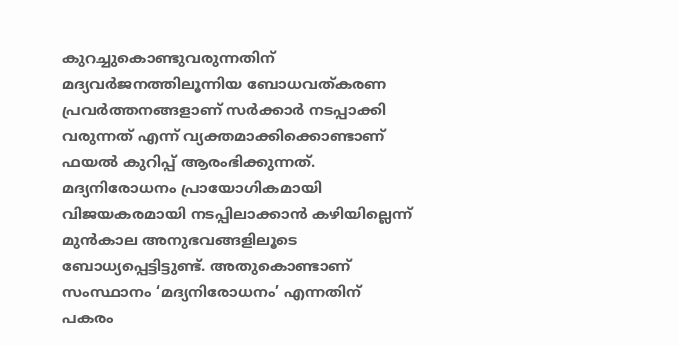കുറച്ചുകൊണ്ടുവരുന്നതിന് മദ്യവർജനത്തിലൂന്നിയ ബോധവത്കരണ പ്രവർത്തനങ്ങളാണ് സർക്കാർ നടപ്പാക്കി വരുന്നത് എന്ന് വ്യക്തമാക്കിക്കൊണ്ടാണ് ഫയൽ കുറിപ്പ് ആരംഭിക്കുന്നത്. മദ്യനിരോധനം പ്രായോഗികമായി വിജയകരമായി നടപ്പിലാക്കാൻ കഴിയില്ലെന്ന് മുൻകാല അനുഭവങ്ങളിലൂടെ ബോധ്യപ്പെട്ടിട്ടുണ്ട്. അതുകൊണ്ടാണ് സംസ്ഥാനം ‘മദ്യനിരോധനം’ എന്നതിന് പകരം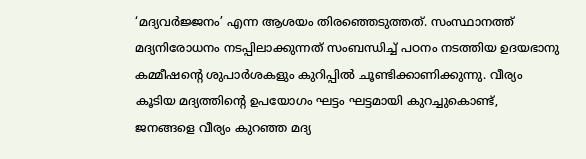‘മദ്യവർജ്ജനം’ എന്ന ആശയം തിരഞ്ഞെടുത്തത്. സംസ്ഥാനത്ത് മദ്യനിരോധനം നടപ്പിലാക്കുന്നത് സംബന്ധിച്ച് പഠനം നടത്തിയ ഉദയഭാനു കമ്മീഷന്റെ ശുപാർശകളും കുറിപ്പിൽ ചൂണ്ടിക്കാണിക്കുന്നു. വീര്യം കൂടിയ മദ്യത്തിന്റെ ഉപയോഗം ഘട്ടം ഘട്ടമായി കുറച്ചുകൊണ്ട്, ജനങ്ങളെ വീര്യം കുറഞ്ഞ മദ്യ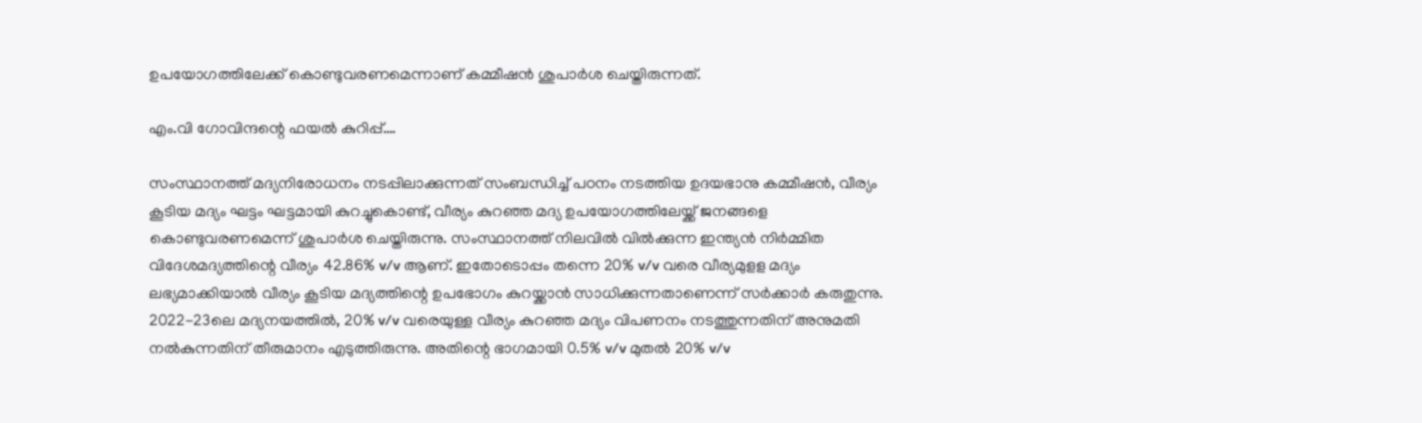ഉപയോഗത്തിലേക്ക് കൊണ്ടുവരണമെന്നാണ് കമ്മീഷൻ ശുപാർശ ചെയ്തിരുന്നത്.

എം.വി ഗോവിന്ദന്റെ ഫയൽ കുറിപ്പ്….

സംസ്ഥാനത്ത് മദ്യനിരോധനം നടപ്പിലാക്കുന്നത് സംബന്ധിച്ച് പഠനം നടത്തിയ ഉദയഭാനു കമ്മീഷന്‍, വീര്യം കൂടിയ മദ്യം ഘട്ടം ഘട്ടമായി കുറച്ചുകൊണ്ട്, വീര്യം കുറഞ്ഞ മദ്യ ഉപയോഗത്തിലേയ്ക്ക് ജനങ്ങളെ കൊണ്ടുവരണമെന്ന് ശുപാര്‍ശ ചെയ്തിരുന്നു. സംസ്ഥാനത്ത് നിലവില്‍ വില്‍ക്കുന്ന ഇന്ത്യന്‍ നിര്‍മ്മിത വിദേശമദ്യത്തിന്റെ വീര്യം 42.86% v/v ആണ്. ഇതോടൊപ്പം തന്നെ 20% v/v വരെ വീര്യമുളള മദ്യം ലഭ്യമാക്കിയാല്‍ വീര്യം കൂടിയ മദ്യത്തിന്റെ ഉപഭോഗം കുറയ്ക്കാന്‍ സാധിക്കുന്നതാണെന്ന് സര്‍ക്കാര്‍ കരുതുന്നു. 2022-23ലെ മദ്യനയത്തില്‍, 20% v/v വരെയുള്ള വീര്യം കുറഞ്ഞ മദ്യം വിപണനം നടത്തുന്നതിന് അനുമതി നല്‍കുന്നതിന് തീരുമാനം എടുത്തിരുന്നു. അതിന്റെ ഭാഗമായി 0.5% v/v മുതല്‍ 20% v/v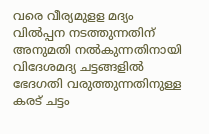വരെ വീര്യമുളള മദ്യം വില്‍പ്പന നടത്തുന്നതിന് അനുമതി നല്‍കുന്നതിനായി വിദേശമദ്യ ചട്ടങ്ങളില്‍ ഭേദഗതി വരുത്തുന്നതിനുള്ള കരട് ചട്ടം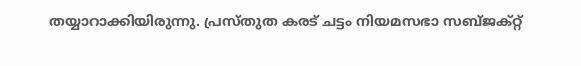തയ്യാറാക്കിയിരുന്നു. പ്രസ്തുത കരട് ചട്ടം നിയമസഭാ സബ്ജക്റ്റ്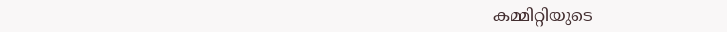കമ്മിറ്റിയുടെ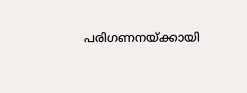പരിഗണനയ്ക്കായി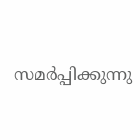സമര്‍പ്പിക്കുന്നു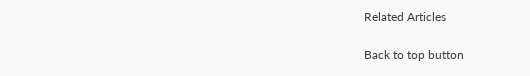Related Articles

Back to top button